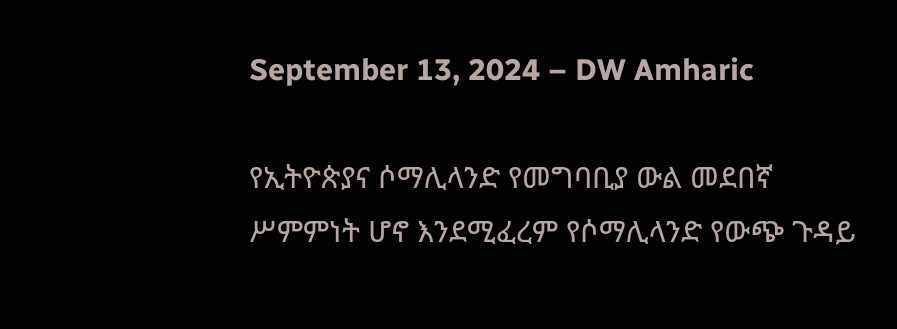September 13, 2024 – DW Amharic

የኢትዮጵያና ሶማሊላንድ የመግባቢያ ውል መደበኛ ሥምምነት ሆኖ እንደሚፈረም የሶማሊላንድ የውጭ ጉዳይ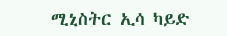ሚኒስትር ኢሳ ካይድ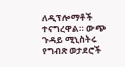ለዲፕሎማቶች ተናግረዋል። ውጭ ጉዳይ ሚኒስትሩ የግብጽ ወታደሮች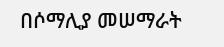በሶማሊያ መሠማራት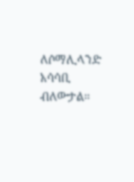ለሶማሊላንድ አሳሳቢ ብለውታል።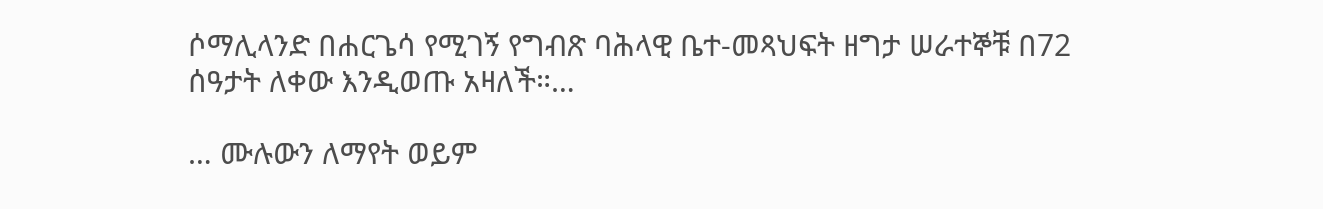ሶማሊላንድ በሐርጌሳ የሚገኝ የግብጽ ባሕላዊ ቤተ-መጻህፍት ዘግታ ሠራተኞቹ በ72 ሰዓታት ለቀው እንዲወጡ አዛለች።…

… ሙሉውን ለማየት ወይም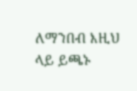ለማንበብ እዚህ ላይ ይጫኑ